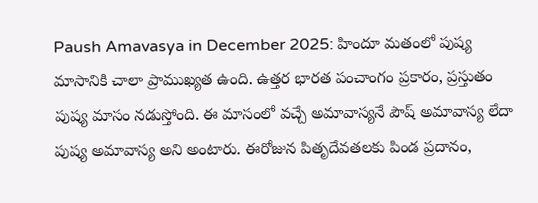Paush Amavasya in December 2025: హిందూ మతంలో పుష్య మాసానికి చాలా ప్రాముఖ్యత ఉంది. ఉత్తర భారత పంచాంగం ప్రకారం, ప్రస్తుతం పుష్య మాసం నడుస్తోంది. ఈ మాసంలో వచ్చే అమావాస్యనే పౌష్ అమావాస్య లేదా పుష్య అమావాస్య అని అంటారు. ఈరోజున పితృదేవతలకు పిండ ప్రదానం,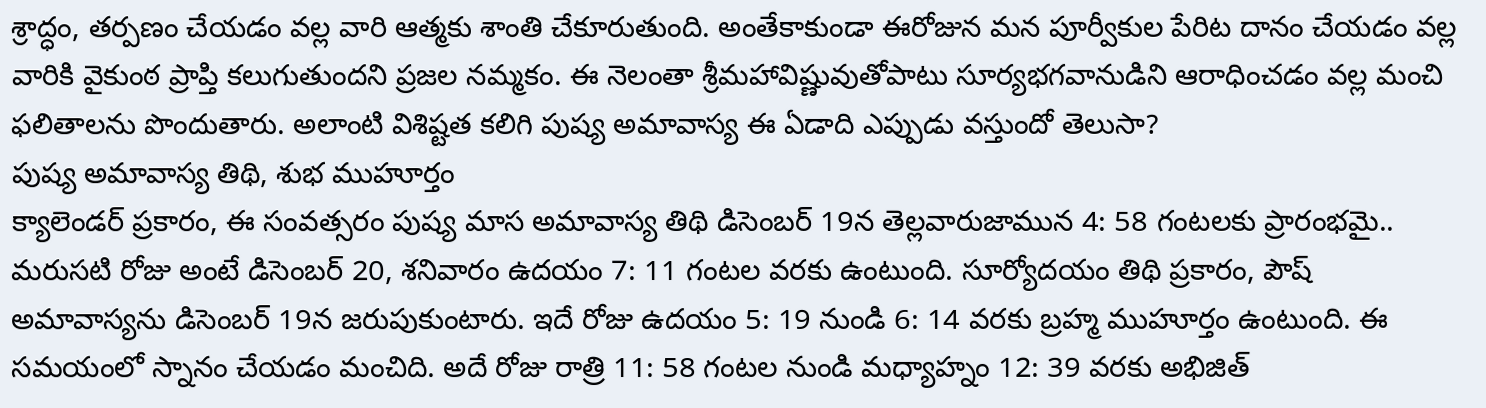శ్రాద్ధం, తర్పణం చేయడం వల్ల వారి ఆత్మకు శాంతి చేకూరుతుంది. అంతేకాకుండా ఈరోజున మన పూర్వీకుల పేరిట దానం చేయడం వల్ల వారికి వైకుంఠ ప్రాప్తి కలుగుతుందని ప్రజల నమ్మకం. ఈ నెలంతా శ్రీమహావిష్ణువుతోపాటు సూర్యభగవానుడిని ఆరాధించడం వల్ల మంచి ఫలితాలను పొందుతారు. అలాంటి విశిష్టత కలిగి పుష్య అమావాస్య ఈ ఏడాది ఎప్పుడు వస్తుందో తెలుసా?
పుష్య అమావాస్య తిథి, శుభ ముహూర్తం
క్యాలెండర్ ప్రకారం, ఈ సంవత్సరం పుష్య మాస అమావాస్య తిథి డిసెంబర్ 19న తెల్లవారుజామున 4: 58 గంటలకు ప్రారంభమై.. మరుసటి రోజు అంటే డిసెంబర్ 20, శనివారం ఉదయం 7: 11 గంటల వరకు ఉంటుంది. సూర్యోదయం తిథి ప్రకారం, పౌష్ అమావాస్యను డిసెంబర్ 19న జరుపుకుంటారు. ఇదే రోజు ఉదయం 5: 19 నుండి 6: 14 వరకు బ్రహ్మ ముహూర్తం ఉంటుంది. ఈ సమయంలో స్నానం చేయడం మంచిది. అదే రోజు రాత్రి 11: 58 గంటల నుండి మధ్యాహ్నం 12: 39 వరకు అభిజిత్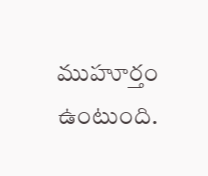ముహూర్తం ఉంటుంది.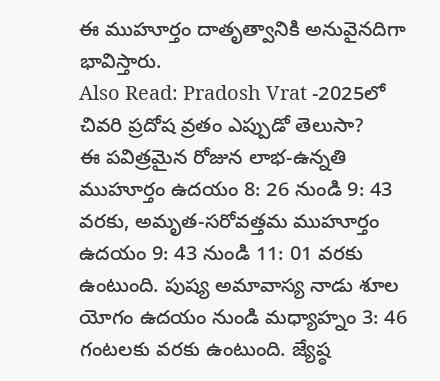ఈ ముహూర్తం దాతృత్వానికి అనువైనదిగా భావిస్తారు.
Also Read: Pradosh Vrat -2025లో చివరి ప్రదోష వ్రతం ఎప్పుడో తెలుసా?
ఈ పవిత్రమైన రోజున లాభ-ఉన్నతి ముహూర్తం ఉదయం 8: 26 నుండి 9: 43 వరకు, అమృత-సరోవత్తమ ముహూర్తం ఉదయం 9: 43 నుండి 11: 01 వరకు ఉంటుంది. పుష్య అమావాస్య నాడు శూల యోగం ఉదయం నుండి మధ్యాహ్నం 3: 46 గంటలకు వరకు ఉంటుంది. జ్యేష్ఠ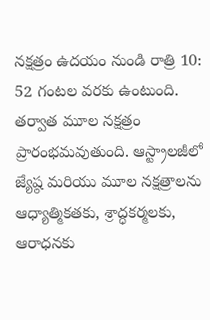నక్షత్రం ఉదయం నుండి రాత్రి 10: 52 గంటల వరకు ఉంటుంది. తర్వాత మూల నక్షత్రం ప్రారంభమవుతుంది. ఆస్ట్రాలజీలో జ్యేష్ఠ మరియు మూల నక్షత్రాలను ఆధ్యాత్మికతకు, శ్రాద్ధకర్మలకు, ఆరాధనకు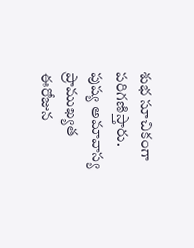శుభ సూచికంగా పరిగణిస్తారు.
పుష్య అమావాస్య ప్రాముఖ్యత
ఈరోజున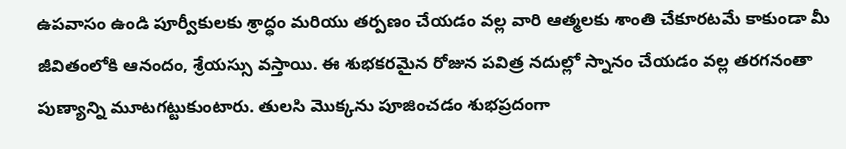ఉపవాసం ఉండి పూర్వీకులకు శ్రాద్ధం మరియు తర్పణం చేయడం వల్ల వారి ఆత్మలకు శాంతి చేకూరటమే కాకుండా మీ జీవితంలోకి ఆనందం, శ్రేయస్సు వస్తాయి. ఈ శుభకరమైన రోజున పవిత్ర నదుల్లో స్నానం చేయడం వల్ల తరగనంతా పుణ్యాన్ని మూటగట్టుకుంటారు. తులసి మెుక్కను పూజించడం శుభప్రదంగా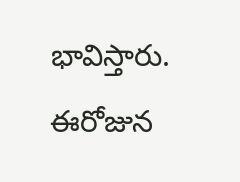భావిస్తారు. ఈరోజున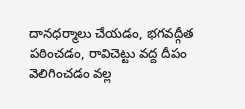దానధర్మాలు చేయడం, భగవద్గీత పఠించడం, రావిచెట్టు వద్ద దీపం వెలిగించడం వల్ల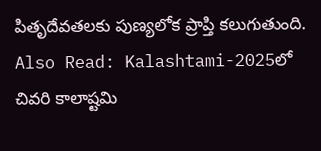పితృదేవతలకు పుణ్యలోక ప్రాప్తి కలుగుతుంది.
Also Read: Kalashtami-2025లో చివరి కాలాష్టమి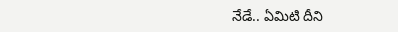నేడే.. ఏమిటి దీని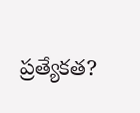ప్రత్యేకత?